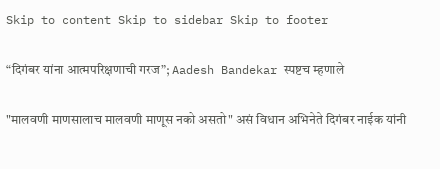Skip to content Skip to sidebar Skip to footer

“दिगंबर यांना आत्मपरिक्षणाची गरज”; Aadesh Bandekar स्पष्टच म्हणाले

"मालवणी माणसालाच मालवणी माणूस नको असतो" असं विधान अभिनेते दिगंबर नाईक यांनी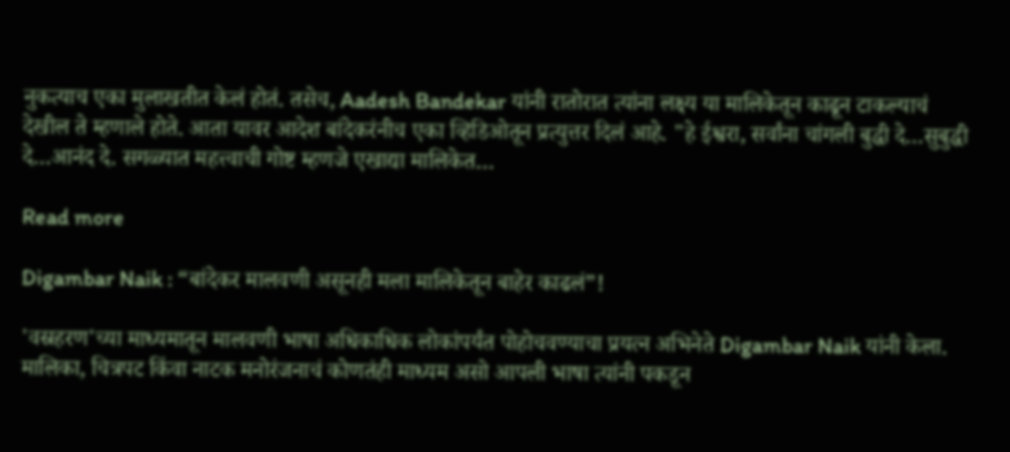नुकत्याच एका मुलाखतीत केलं होतं. तसेच, Aadesh Bandekar यांनी रातोरात त्यांना लक्ष्य या मालिकेतून काढून टाकल्याचं देखील ते म्हणाले होते. आता यावर आदेश बांदेकरंनीच एका व्हिडिओतून प्रत्युत्तर दिलं आहे. "हे ईश्वरा, सर्वांना चांगली बुद्धी दे…सुबुद्धी दे…आनंद दे. सगळ्यात महत्त्वाची गोष्ट म्हणजे एखाद्या मालिकेत…

Read more

Digambar Naik : “बांदेकर मालवणी असूनही मला मालिकेतून बाहेर काढलं”!

'वस्रहरण'च्या माध्यमातून मालवणी भाषा अधिकाधिक लोकांपर्यंत पोहोचवण्याचा प्रयत्न अभिनेते Digambar Naik यांनी केला. मालिका, चित्रपट किंवा नाटक मनोरंजनाचं कोणतंही माध्यम असो आपली भाषा त्यांनी पकडून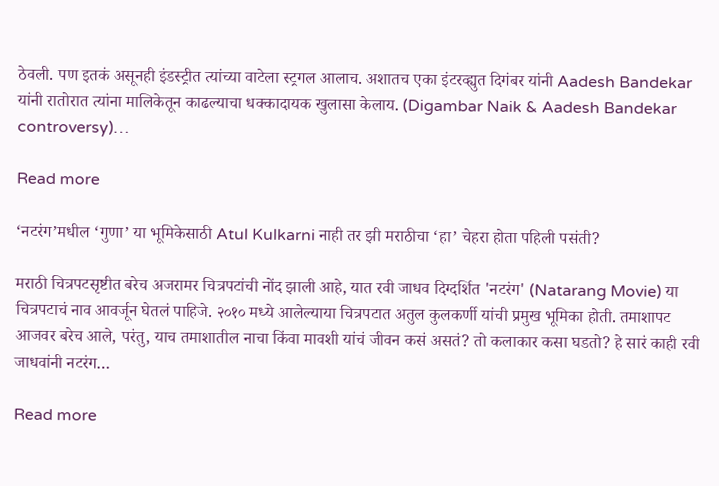ठेवली. पण इतकं असूनही इंडस्ट्रीत त्यांच्या वाटेला स्ट्रगल आलाच. अशातच एका इंटरव्ह्युत दिगंबर यांनी Aadesh Bandekar यांनी रातोरात त्यांना मालिकेतून काढल्याचा धक्कादायक खुलासा केलाय. (Digambar Naik & Aadesh Bandekar controversy)…

Read more

‘नटरंग’मधील ‘गुणा’ या भूमिकेसाठी Atul Kulkarni नाही तर झी मराठीचा ‘हा’ चेहरा होता पहिली पसंती?

मराठी चित्रपटसृष्टीत बरेच अजरामर चित्रपटांची नोंद झाली आहे, यात रवी जाधव दिग्दर्शित 'नटरंग' (Natarang Movie) या चित्रपटाचं नाव आवर्जून घेतलं पाहिजे. २०१० मध्ये आलेल्याया चित्रपटात अतुल कुलकर्णी यांची प्रमुख भूमिका होती. तमाशापट आजवर बरेच आले, परंतु, याच तमाशातील नाचा किंवा मावशी यांचं जीवन कसं असतं? तो कलाकार कसा घडतो? हे सारं काही रवी जाधवांनी नटरंग…

Read more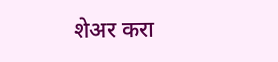शेअर करा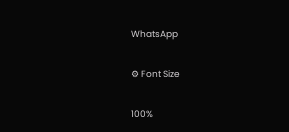WhatsApp

⚙ Font Size

100%